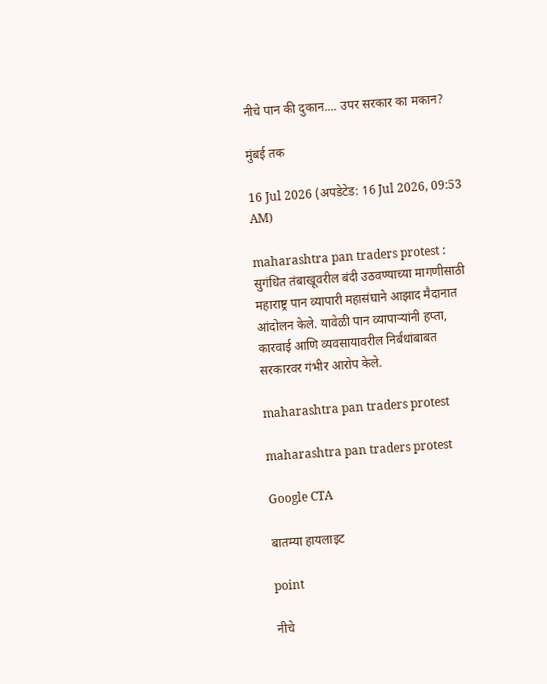नीचे पान की दुकान.... उपर सरकार का मकान?

मुंबई तक

16 Jul 2026 (अपडेटेड: 16 Jul 2026, 09:53 AM)

maharashtra pan traders protest : सुगंधित तंबाखूवरील बंदी उठवण्याच्या मागणीसाठी महाराष्ट्र पान व्यापारी महासंघाने आझाद मैदानात आंदोलन केले. यावेळी पान व्यापाऱ्यांनी हप्ता, कारवाई आणि व्यवसायावरील निर्बंधांबाबत सरकारवर गंभीर आरोप केले.

maharashtra pan traders protest

maharashtra pan traders protest

Google CTA

बातम्या हायलाइट

point

नीचे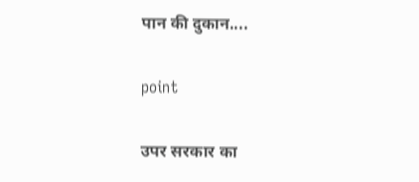पान की दुकान....

point

उपर सरकार का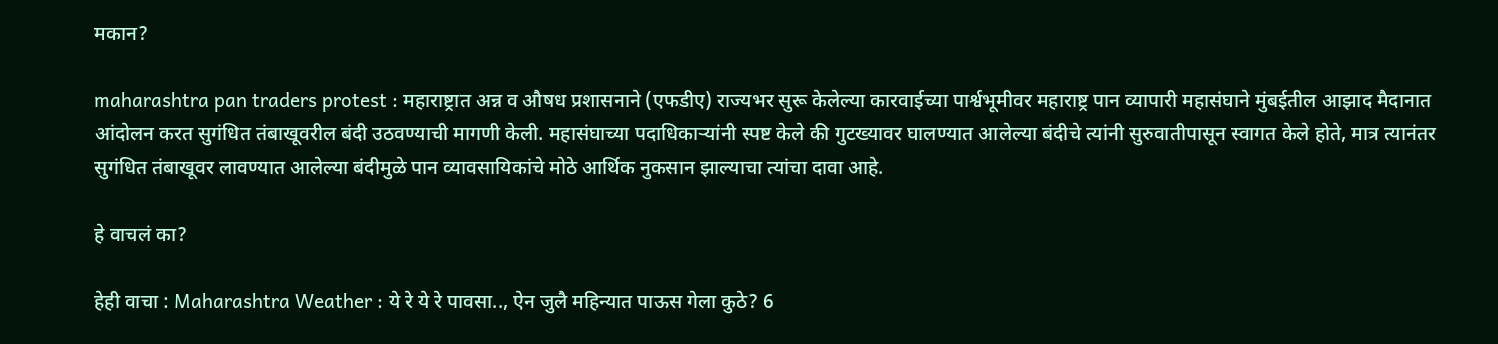मकान?

maharashtra pan traders protest : महाराष्ट्रात अन्न व औषध प्रशासनाने (एफडीए) राज्यभर सुरू केलेल्या कारवाईच्या पार्श्वभूमीवर महाराष्ट्र पान व्यापारी महासंघाने मुंबईतील आझाद मैदानात आंदोलन करत सुगंधित तंबाखूवरील बंदी उठवण्याची मागणी केली. महासंघाच्या पदाधिकाऱ्यांनी स्पष्ट केले की गुटख्यावर घालण्यात आलेल्या बंदीचे त्यांनी सुरुवातीपासून स्वागत केले होते, मात्र त्यानंतर सुगंधित तंबाखूवर लावण्यात आलेल्या बंदीमुळे पान व्यावसायिकांचे मोठे आर्थिक नुकसान झाल्याचा त्यांचा दावा आहे.

हे वाचलं का?

हेही वाचा : Maharashtra Weather : ये रे ये रे पावसा.., ऐन जुलै महिन्यात पाऊस गेला कुठे? 6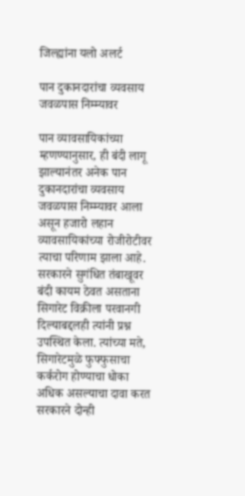जिल्ह्यांना यलो अलर्ट

पान दुकानदारांचा व्यवसाय जवळपास निम्म्यावर

पान व्यावसायिकांच्या म्हणण्यानुसार, ही बंदी लागू झाल्यानंतर अनेक पान दुकानदारांचा व्यवसाय जवळपास निम्म्यावर आला असून हजारो लहान व्यावसायिकांच्या रोजीरोटीवर त्याचा परिणाम झाला आहे. सरकारने सुगंधित तंबाखूवर बंदी कायम ठेवत असताना सिगारेट विक्रीला परवानगी दिल्याबद्दलही त्यांनी प्रश्न उपस्थित केला. त्यांच्या मते, सिगारेटमुळे फुफ्फुसाचा कर्करोग होण्याचा धोका अधिक असल्याचा दावा करत सरकारने दोन्ही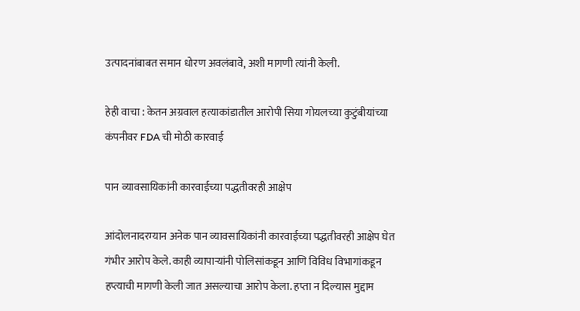उत्पादनांबाबत समान धोरण अवलंबावे, अशी मागणी त्यांनी केली.

हेही वाचा : केतन अग्रवाल हत्याकांडातील आरोपी सिया गोयलच्या कुटुंबीयांच्या कंपनीवर FDA ची मोठी कारवाई

पान व्यावसायिकांनी कारवाईच्या पद्धतीवरही आक्षेप

आंदोलनादरम्यान अनेक पान व्यावसायिकांनी कारवाईच्या पद्धतीवरही आक्षेप घेत गंभीर आरोप केले. काही व्यापाऱ्यांनी पोलिसांकडून आणि विविध विभागांकडून हप्त्याची मागणी केली जात असल्याचा आरोप केला. हप्ता न दिल्यास मुद्दाम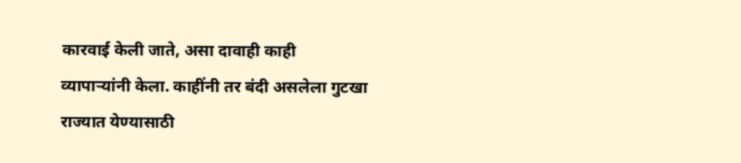कारवाई केली जाते, असा दावाही काही व्यापाऱ्यांनी केला. काहींनी तर बंदी असलेला गुटखा राज्यात येण्यासाठी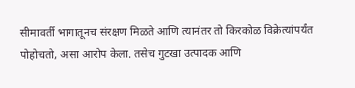सीमावर्ती भागातूनच संरक्षण मिळते आणि त्यानंतर तो किरकोळ विक्रेत्यांपर्यंत पोहोचतो, असा आरोप केला. तसेच गुटखा उत्पादक आणि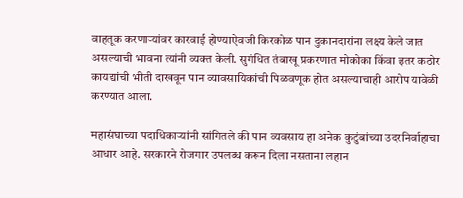वाहतूक करणाऱ्यांवर कारवाई होण्याऐवजी किरकोळ पान दुकानदारांना लक्ष्य केले जात असल्याची भावना त्यांनी व्यक्त केली. सुगंधित तंबाखू प्रकरणात मोकोका किंवा इतर कठोर कायद्यांची भीती दाखवून पान व्यावसायिकांची पिळवणूक होत असल्याचाही आरोप यावेळी करण्यात आला.

महासंघाच्या पदाधिकाऱ्यांनी सांगितले की पान व्यवसाय हा अनेक कुटुंबांच्या उदरनिर्वाहाचा आधार आहे. सरकारने रोजगार उपलब्ध करून दिला नसताना लहान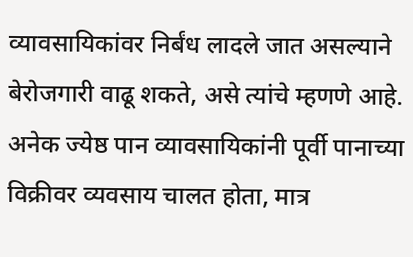व्यावसायिकांवर निर्बंध लादले जात असल्याने बेरोजगारी वाढू शकते, असे त्यांचे म्हणणे आहे. अनेक ज्येष्ठ पान व्यावसायिकांनी पूर्वी पानाच्या विक्रीवर व्यवसाय चालत होता, मात्र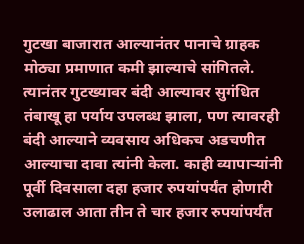गुटखा बाजारात आल्यानंतर पानाचे ग्राहक मोठ्या प्रमाणात कमी झाल्याचे सांगितले. त्यानंतर गुटख्यावर बंदी आल्यावर सुगंधित तंबाखू हा पर्याय उपलब्ध झाला, पण त्यावरही बंदी आल्याने व्यवसाय अधिकच अडचणीत आल्याचा दावा त्यांनी केला. काही व्यापाऱ्यांनी पूर्वी दिवसाला दहा हजार रुपयांपर्यंत होणारी उलाढाल आता तीन ते चार हजार रुपयांपर्यंत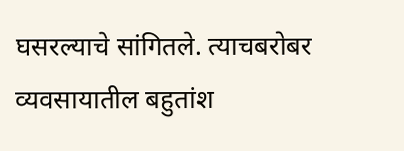घसरल्याचे सांगितले. त्याचबरोबर व्यवसायातील बहुतांश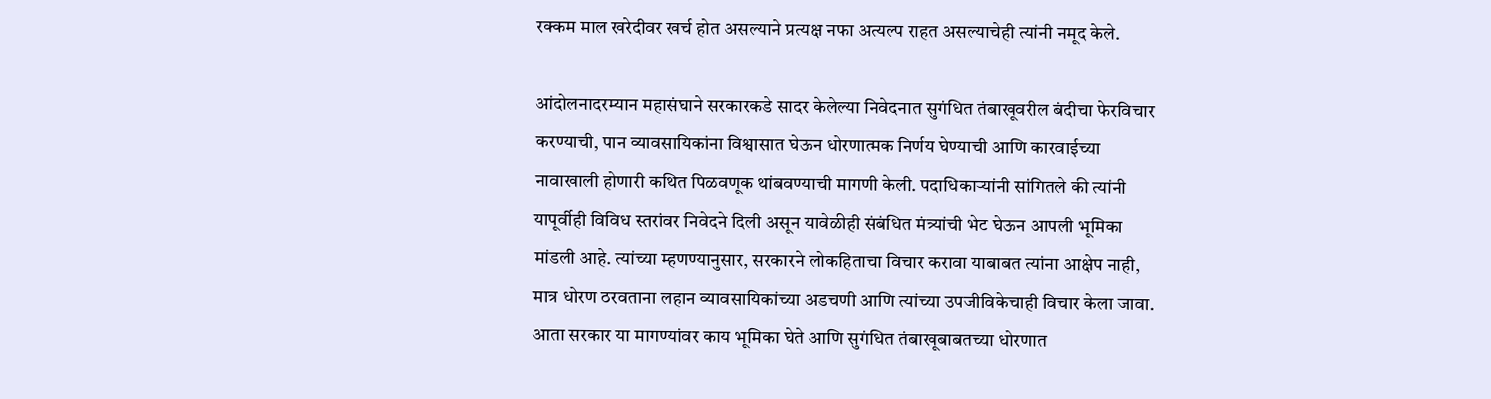रक्कम माल खरेदीवर खर्च होत असल्याने प्रत्यक्ष नफा अत्यल्प राहत असल्याचेही त्यांनी नमूद केले.

आंदोलनादरम्यान महासंघाने सरकारकडे सादर केलेल्या निवेदनात सुगंधित तंबाखूवरील बंदीचा फेरविचार करण्याची, पान व्यावसायिकांना विश्वासात घेऊन धोरणात्मक निर्णय घेण्याची आणि कारवाईच्या नावाखाली होणारी कथित पिळवणूक थांबवण्याची मागणी केली. पदाधिकाऱ्यांनी सांगितले की त्यांनी यापूर्वीही विविध स्तरांवर निवेदने दिली असून यावेळीही संबंधित मंत्र्यांची भेट घेऊन आपली भूमिका मांडली आहे. त्यांच्या म्हणण्यानुसार, सरकारने लोकहिताचा विचार करावा याबाबत त्यांना आक्षेप नाही, मात्र धोरण ठरवताना लहान व्यावसायिकांच्या अडचणी आणि त्यांच्या उपजीविकेचाही विचार केला जावा. आता सरकार या मागण्यांवर काय भूमिका घेते आणि सुगंधित तंबाखूबाबतच्या धोरणात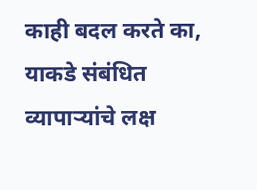काही बदल करते का, याकडे संबंधित व्यापाऱ्यांचे लक्ष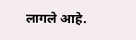लागले आहे.